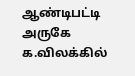ஆண்டிபட்டி அருகே க.விலக்கில்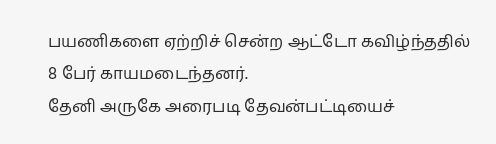பயணிகளை ஏற்றிச் சென்ற ஆட்டோ கவிழ்ந்ததில் 8 பேர் காயமடைந்தனர்.
தேனி அருகே அரைபடி தேவன்பட்டியைச்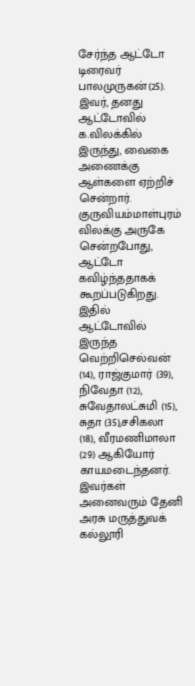சேர்ந்த ஆட்டோ டிரைவர் பாலமுருகன்(25).
இவர், தனது ஆட்டோவில் க.விலக்கில் இருந்து, வைகை அணைக்கு ஆள்களை ஏற்றிச் சென்றார். குருவியம்மாள்புரம் விலக்கு அருகே சென்றபோது, ஆட்டோ கவிழ்ந்ததாகக் கூறப்படுகிறது.
இதில் ஆட்டோவில் இருந்த வெற்றிசெல்வன் (14), ராஜ்குமார் (39), நிவேதா (12), சுவேதாலட்சுமி (15), சுதா (35),சசிகலா (18), வீரமணிமாலா (29) ஆகியோர் காயமடைந்தனர்.
இவர்கள் அனைவரும் தேனி அரசு மருத்துவக் கல்லூரி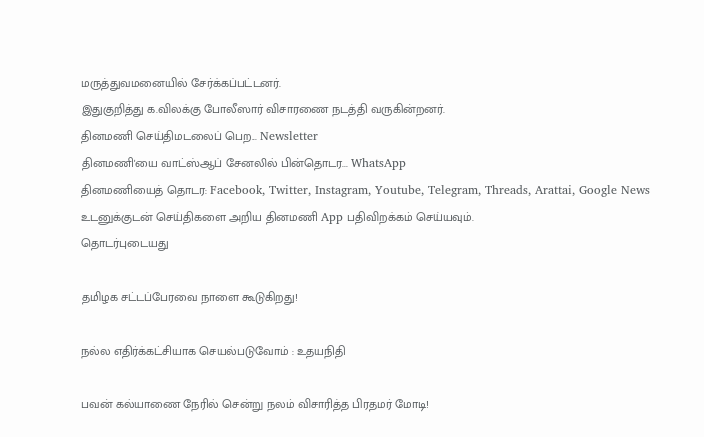மருத்துவமனையில் சேர்க்கப்பட்டனர்.
இதுகுறித்து க.விலக்கு போலீஸார் விசாரணை நடத்தி வருகின்றனர்.
தினமணி செய்திமடலைப் பெற... Newsletter
தினமணி'யை வாட்ஸ்ஆப் சேனலில் பின்தொடர... WhatsApp
தினமணியைத் தொடர: Facebook, Twitter, Instagram, Youtube, Telegram, Threads, Arattai, Google News
உடனுக்குடன் செய்திகளை அறிய தினமணி App பதிவிறக்கம் செய்யவும்.
தொடர்புடையது

தமிழக சட்டப்பேரவை நாளை கூடுகிறது!

நல்ல எதிர்க்கட்சியாக செயல்படுவோம் : உதயநிதி

பவன் கல்யாணை நேரில் சென்று நலம் விசாரித்த பிரதமர் மோடி!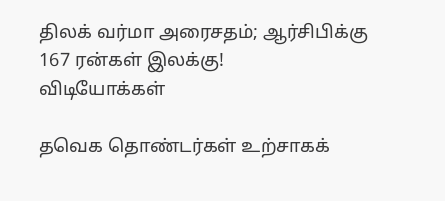திலக் வர்மா அரைசதம்; ஆர்சிபிக்கு 167 ரன்கள் இலக்கு!
விடியோக்கள்

தவெக தொண்டர்கள் உற்சாகக்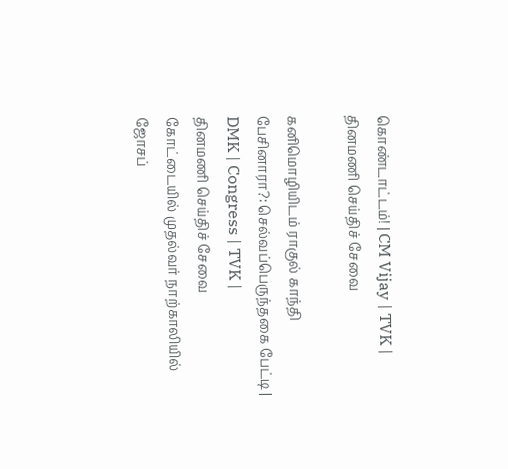கொண்டாட்டம்! | CM Vijay | TVK |
தினமணி செய்திச் சேவை

கனிமொழியிடம் ராகுல் காந்தி பேசினாரா?: செல்வப்பெருந்தகை பேட்டி | DMK | Congress | TVK |
தினமணி செய்திச் சேவை
கோட்டையில் முதல்வர் நாற்காலியில் ஜோசப்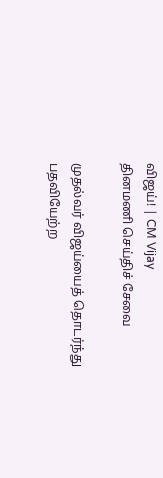விஜய்! | CM Vijay
தினமணி செய்திச் சேவை

முதல்வர் விஜய்யைத் தொடர்ந்து பதவியேற்ற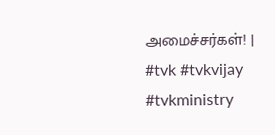அமைச்சர்கள்! | #tvk #tvkvijay #tvkministry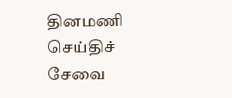தினமணி செய்திச் சேவை